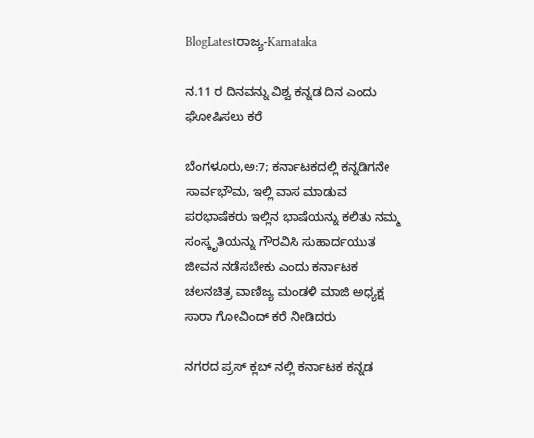BlogLatestರಾಜ್ಯ-Karnataka

ನ.11 ರ ದಿನವನ್ನು ವಿಶ್ವ ಕನ್ನಡ ದಿನ ಎಂದು ಘೋಷಿಸಲು ಕರೆ

ಬೆಂಗಳೂರು,ಅ:7; ಕರ್ನಾಟಕದಲ್ಲಿ ಕನ್ನಡಿಗನೇ ಸಾರ್ವಭೌಮ, ಇಲ್ಲಿ ವಾಸ ಮಾಡುವ ಪರಭಾಷೆಕರು ಇಲ್ಲಿನ ಭಾಷೆಯನ್ನು ಕಲಿತು ನಮ್ಮ ಸಂಸ್ಕೃತಿಯನ್ನು ಗೌರವಿಸಿ ಸುಹಾರ್ದಯುತ ಜೀವನ ನಡೆಸಬೇಕು ಎಂದು ಕರ್ನಾಟಕ ಚಲನಚಿತ್ರ ವಾಣಿಜ್ಯ ಮಂಡಳಿ ಮಾಜಿ ಅಧ್ಯಕ್ಷ ಸಾರಾ ಗೋವಿಂದ್ ಕರೆ ನೀಡಿದರು

ನಗರದ ಪ್ರಸ್ ಕ್ಲಬ್ ನಲ್ಲಿ ಕರ್ನಾಟಕ ಕನ್ನಡ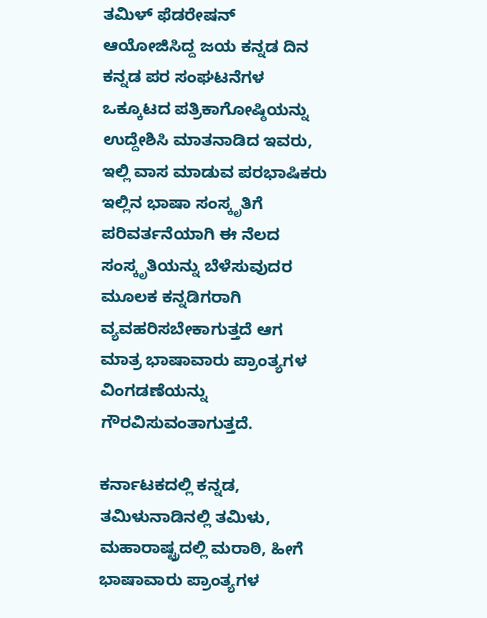ತಮಿಳ್ ಫೆಡರೇಷನ್ ಆಯೋಜಿಸಿದ್ದ ಜಯ ಕನ್ನಡ ದಿನ ಕನ್ನಡ ಪರ ಸಂಘಟನೆಗಳ ಒಕ್ಕೂಟದ ಪತ್ರಿಕಾಗೋಷ್ಠಿಯನ್ನು ಉದ್ದೇಶಿಸಿ ಮಾತನಾಡಿದ ಇವರು, ಇಲ್ಲಿ ವಾಸ ಮಾಡುವ ಪರಭಾಷಿಕರು ಇಲ್ಲಿನ ಭಾಷಾ ಸಂಸ್ಕೃತಿಗೆ ಪರಿವರ್ತನೆಯಾಗಿ ಈ ನೆಲದ ಸಂಸ್ಕೃತಿಯನ್ನು ಬೆಳೆಸುವುದರ ಮೂಲಕ ಕನ್ನಡಿಗರಾಗಿ ವ್ಯವಹರಿಸಬೇಕಾಗುತ್ತದೆ ಆಗ ಮಾತ್ರ ಭಾಷಾವಾರು ಪ್ರಾಂತ್ಯಗಳ ವಿಂಗಡಣೆಯನ್ನು ಗೌರವಿಸುವಂತಾಗುತ್ತದೆ.

ಕರ್ನಾಟಕದಲ್ಲಿ ಕನ್ನಡ, ತಮಿಳುನಾಡಿನಲ್ಲಿ ತಮಿಳು, ಮಹಾರಾಷ್ಟ್ರದಲ್ಲಿ ಮರಾಠಿ, ಹೀಗೆ ಭಾಷಾವಾರು ಪ್ರಾಂತ್ಯಗಳ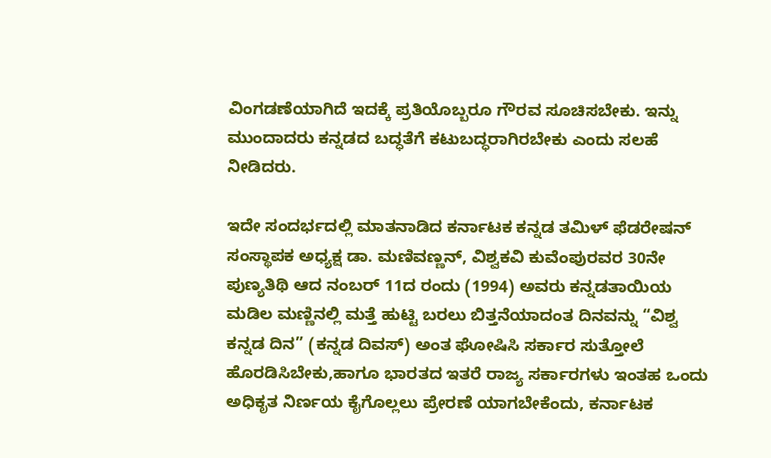ವಿಂಗಡಣೆಯಾಗಿದೆ ಇದಕ್ಕೆ ಪ್ರತಿಯೊಬ್ಬರೂ ಗೌರವ ಸೂಚಿಸಬೇಕು. ಇನ್ನು ಮುಂದಾದರು ಕನ್ನಡದ ಬದ್ಧತೆಗೆ ಕಟುಬದ್ಧರಾಗಿರಬೇಕು ಎಂದು ಸಲಹೆ ನೀಡಿದರು.

ಇದೇ ಸಂದರ್ಭದಲ್ಲಿ ಮಾತನಾಡಿದ ಕರ್ನಾಟಕ ಕನ್ನಡ ತಮಿಳ್ ಫೆಡರೇಷನ್ ಸಂಸ್ಥಾಪಕ ಅಧ್ಯಕ್ಷ ಡಾ. ಮಣಿವಣ್ಣನ್, ವಿಶ್ವಕವಿ ಕುವೆಂಪುರವರ 30ನೇ ಪುಣ್ಯತಿಥಿ ಆದ ನಂಬರ್ 11ದ ರಂದು (1994) ಅವರು ಕನ್ನಡತಾಯಿಯ ಮಡಿಲ ಮಣ್ಣಿನಲ್ಲಿ ಮತ್ತೆ ಹುಟ್ಟಿ ಬರಲು ಬಿತ್ತನೆಯಾದಂತ ದಿನವನ್ನು “ವಿಶ್ವ ಕನ್ನಡ ದಿನ” (ಕನ್ನಡ ದಿವಸ್) ಅಂತ ಘೋಷಿಸಿ ಸರ್ಕಾರ ಸುತ್ತೋಲೆ ಹೊರಡಿಸಿಬೇಕು,ಹಾಗೂ ಭಾರತದ ಇತರೆ ರಾಜ್ಯ ಸರ್ಕಾರಗಳು ಇಂತಹ ಒಂದು ಅಧಿಕೃತ ನಿರ್ಣಯ ಕೈಗೊಲ್ಲಲು ಪ್ರೇರಣೆ ಯಾಗಬೇಕೆಂದು, ಕರ್ನಾಟಕ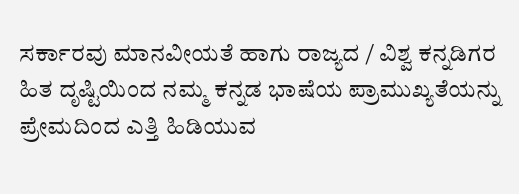ಸರ್ಕಾರವು ಮಾನವೀಯತೆ ಹಾಗು ರಾಜ್ಯದ / ವಿಶ್ವ ಕನ್ನಡಿಗರ ಹಿತ ದೃಷ್ಟಿಯಿಂದ ನಮ್ಮ ಕನ್ನಡ ಭಾಷೆಯ ಪ್ರಾಮುಖ್ಯತೆಯನ್ನು ಪ್ರೇಮದಿಂದ ಎತ್ತಿ ಹಿಡಿಯುವ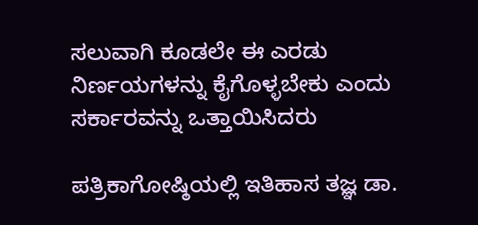ಸಲುವಾಗಿ ಕೂಡಲೇ ಈ ಎರಡು ನಿರ್ಣಯಗಳನ್ನು ಕೈಗೊಳ್ಳಬೇಕು ಎಂದು ಸರ್ಕಾರವನ್ನು ಒತ್ತಾಯಿಸಿದರು

ಪತ್ರಿಕಾಗೋಷ್ಠಿಯಲ್ಲಿ ಇತಿಹಾಸ ತಜ್ಞ ಡಾ.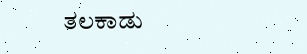ತಲಕಾಡು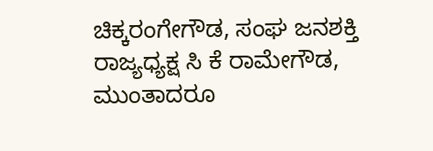ಚಿಕ್ಕರಂಗೇಗೌಡ, ಸಂಘ ಜನಶಕ್ತಿ ರಾಜ್ಯಧ್ಯಕ್ಷ ಸಿ ಕೆ ರಾಮೇಗೌಡ, ಮುಂತಾದರೂ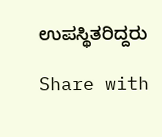ಉಪಸ್ಥಿತರಿದ್ದರು

Share with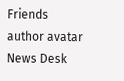Friends
author avatar
News Desk